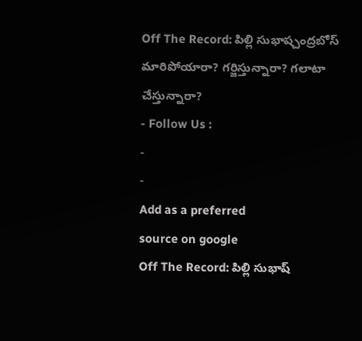Off The Record: పిల్లి సుభాష్చంద్రబోస్ మారిపోయారా? గర్జిస్తున్నారా? గలాటా చేస్తున్నారా?
- Follow Us :
-
-
Add as a preferred
source on google
Off The Record: పిల్లి సుభాష్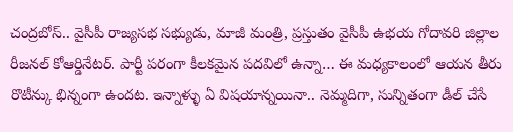చంద్రబోస్.. వైసీపీ రాజ్యసభ సభ్యుడు, మాజీ మంత్రి, ప్రస్తుతం వైసీపీ ఉభయ గోదావరి జిల్లాల రీజనల్ కోఆర్డినేటర్. పార్టీ పరంగా కీలకమైన పదవిలో ఉన్నా… ఈ మధ్యకాలంలో ఆయన తీరు రొటీన్కు భిన్నంగా ఉందట. ఇన్నాళ్ళు ఏ విషయాన్నయినా.. నెమ్మదిగా, సున్నితంగా డీల్ చేసే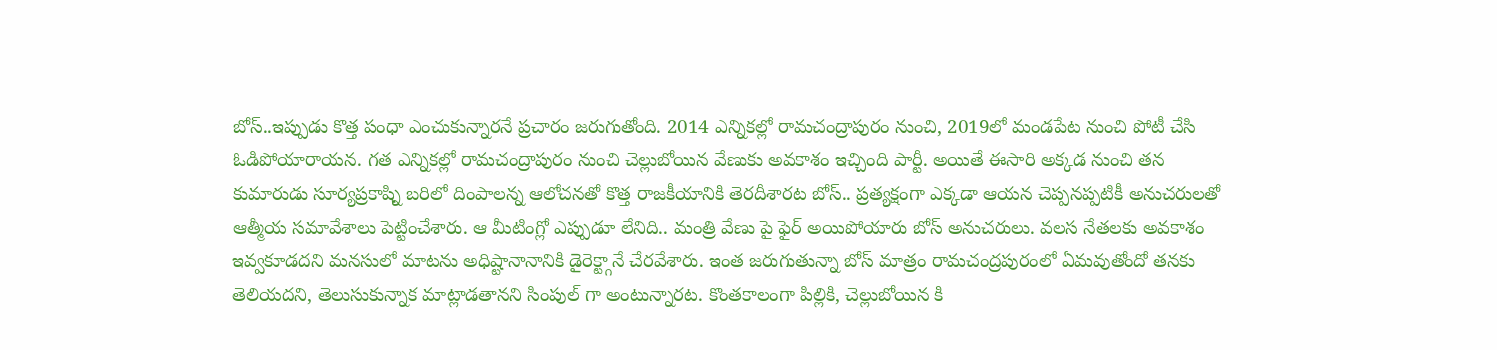బోస్..ఇప్పుడు కొత్త పంధా ఎంచుకున్నారనే ప్రచారం జరుగుతోంది. 2014 ఎన్నికల్లో రామచంద్రాపురం నుంచి, 2019లో మండపేట నుంచి పోటీ చేసి ఓడిపోయారాయన. గత ఎన్నికల్లో రామచంద్రాపురం నుంచి చెల్లుబోయిన వేణుకు అవకాశం ఇచ్చింది పార్టీ. అయితే ఈసారి అక్కడ నుంచి తన కుమారుడు సూర్యప్రకాష్ని బరిలో దింపాలన్న ఆలోచనతో కొత్త రాజకీయానికి తెరదీశారట బోస్.. ప్రత్యక్షంగా ఎక్కడా ఆయన చెప్పనప్పటికీ అనుచరులతో ఆత్మీయ సమావేశాలు పెట్టించేశారు. ఆ మీటింగ్లో ఎప్పుడూ లేనిది.. మంత్రి వేణు పై ఫైర్ అయిపోయారు బోస్ అనుచరులు. వలస నేతలకు అవకాశం ఇవ్వకూడదని మనసులో మాటను అధిష్టానానానికి డైరెక్ట్గానే చేరవేశారు. ఇంత జరుగుతున్నా బోస్ మాత్రం రామచంద్రపురంలో ఏమవుతోందో తనకు తెలియదని, తెలుసుకున్నాక మాట్లాడతానని సింపుల్ గా అంటున్నారట. కొంతకాలంగా పిల్లికి, చెల్లుబోయిన కి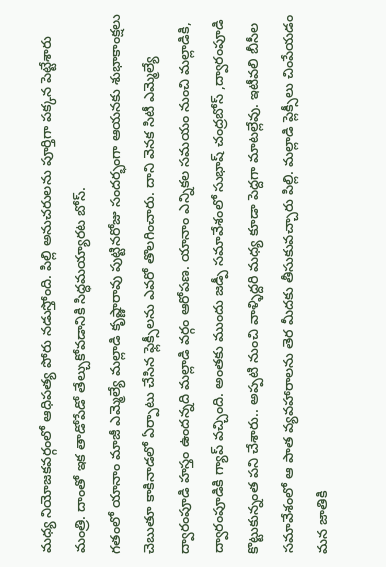మధ్య నియోజకవర్గంలో ఆధిపత్య పోరు నడుస్తోంది. పిల్లి అనుచరులను పూర్తిగా పక్కన పెట్టేశారు మంత్రి. దాంతో ఇక తాడోపేడో తేల్చుకోవడానికి సిద్ధమయ్యారట బోస్.
గతంలో యానాం మాజీ ఎమ్మెల్యే మల్లాడి కృష్ణారావు పుట్టినరోజు సందర్భంగా ఆయనకు శుభాకాంక్షలు చెబుతూ కాకినాడలో ఏర్పాటు చేసిన ఫ్లెక్సీలను ఎవరో తొలగించారు. దాని వెనక సిటీ ఎమ్మెల్యే ద్వారంపూడి హస్తం ఉందన్నది మల్లాడి వర్గం ఆరోపణ. యానాం ఎన్నికల సమయం నుంచి మల్లాడికి, ద్వారంపూడికి గ్యాప్ వచ్చింది. అంతకు ముందు జడ్పీ సమావేశంలో సుభాష్ చంద్రబోస్ ,ద్వారంపూడి కొట్టుకున్నంత పని చేశారు.. అప్పటి నుంచి వాళ్ళిద్దరి మధ్య కూడా పెద్దగా మాటల్లేవు. ఇటీవలి బీసీల సమావేశంలో ఆ పాత వ్యవహారాలను తెర మీదకు తీసుకువచ్చారు పిల్లి. మల్లాడి ప్లెక్సీలు చింపేయడం మన జాతికి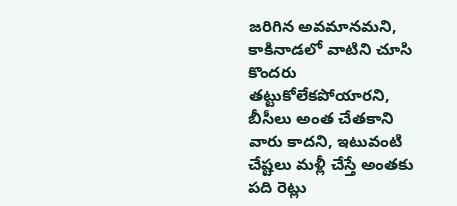జరిగిన అవమానమని, కాకినాడలో వాటిని చూసి కొందరు తట్టుకోలేకపోయారని, బీసీలు అంత చేతకాని వారు కాదని, ఇటువంటి చేష్టలు మళ్లీ చేస్తే అంతకు పది రెట్లు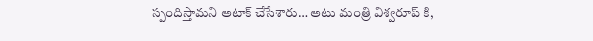స్పందిస్తామని అటాక్ చేసేశారు… అటు మంత్రి విశ్వరూప్ కి,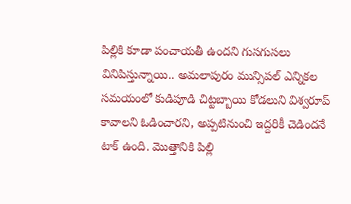పిల్లికి కూడా పంచాయతీ ఉందని గుసగుసలు వినిపిస్తున్నాయి.. అమలాపురం మున్సిపల్ ఎన్నికల సమయంలో కుడిపూడి చిట్టబ్బాయి కోడలుని విశ్వరూప్ కావాలని ఓడించారని, అప్పటినుంచి ఇద్దరికీ చెడిందనే టాక్ ఉంది. మొత్తానికి పిల్లి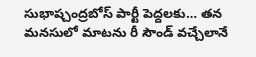సుభాష్చంద్రబోస్ పార్టీ పెద్దలకు… తన మనసులో మాటను రీ సౌండ్ వచ్చేలానే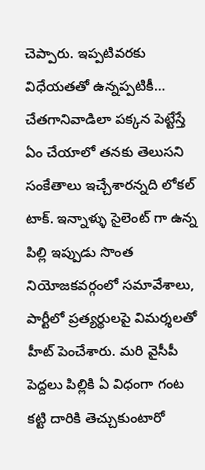చెప్పారు. ఇప్పటివరకు విధేయతతో ఉన్నప్పటికీ… చేతగానివాడిలా పక్కన పెట్టేస్తే ఏం చేయాలో తనకు తెలుసని సంకేతాలు ఇచ్చేశారన్నది లోకల్ టాక్. ఇన్నాళ్ళు సైలెంట్ గా ఉన్న పిల్లి ఇప్పుడు సొంత నియోజకవర్గంలో సమావేశాలు, పార్టీలో ప్రత్యర్థులపై విమర్శలతో హీట్ పెంచేశారు. మరి వైసీపీ పెద్దలు పిల్లికి ఏ విధంగా గంట కట్టి దారికి తెచ్చుకుంటారో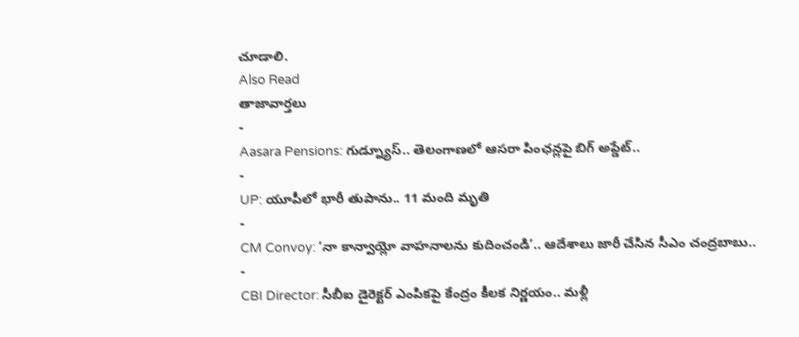చూడాలి.
Also Read
తాజావార్తలు
-
Aasara Pensions: గుడ్న్యూస్.. తెలంగాణలో ఆసరా పింఛన్లపై బిగ్ అప్డేట్..
-
UP: యూపీలో భారీ తుపాను.. 11 మంది మృతి
-
CM Convoy: ‘నా కాన్వాయ్లో వాహనాలను కుదించండి’.. ఆదేశాలు జారీ చేసిన సీఎం చంద్రబాబు..
-
CBI Director: సీబీఐ డైరెక్టర్ ఎంపికపై కేంద్రం కీలక నిర్ణయం.. మళ్లీ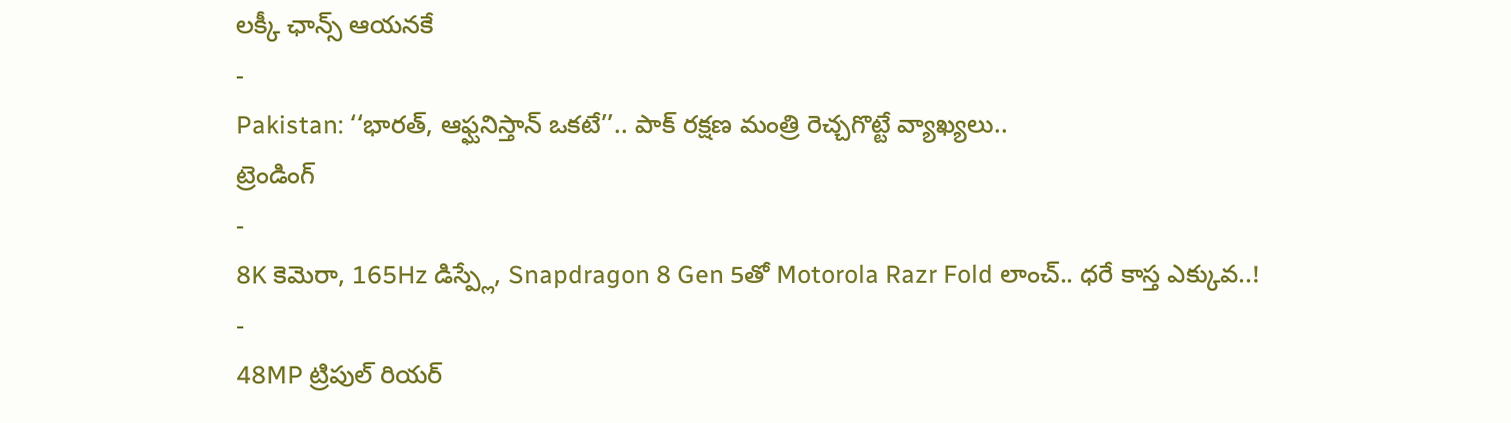లక్కీ ఛాన్స్ ఆయనకే
-
Pakistan: ‘‘భారత్, ఆఫ్ఘనిస్తాన్ ఒకటే’’.. పాక్ రక్షణ మంత్రి రెచ్చగొట్టే వ్యాఖ్యలు..
ట్రెండింగ్
-
8K కెమెరా, 165Hz డిస్ప్లే, Snapdragon 8 Gen 5తో Motorola Razr Fold లాంచ్.. ధరే కాస్త ఎక్కువ..!
-
48MP ట్రిపుల్ రియర్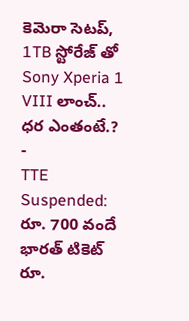కెమెరా సెటప్, 1TB స్టోరేజ్ తో Sony Xperia 1 VIII లాంచ్.. ధర ఎంతంటే.?
-
TTE Suspended: రూ. 700 వందే భారత్ టికెట్ రూ.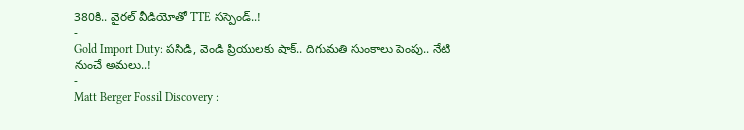380కి.. వైరల్ వీడియోతో TTE సస్పెండ్..!
-
Gold Import Duty: పసిడి, వెండి ప్రియులకు షాక్.. దిగుమతి సుంకాలు పెంపు.. నేటి నుంచే అమలు..!
-
Matt Berger Fossil Discovery :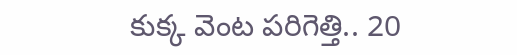కుక్క వెంట పరిగెత్తి.. 20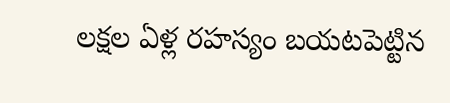లక్షల ఏళ్ల రహస్యం బయటపెట్టిన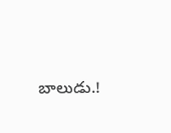బాలుడు.!